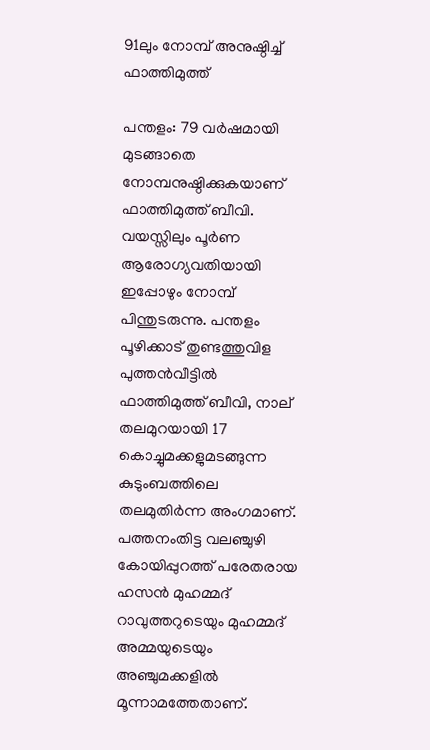91ലും നോമ്പ് അനുഷ്ഠിച്ച് ഫാത്തിമുത്ത്

പന്തളം: 79 വർഷമായി മുടങ്ങാതെ നോമ്പനുഷ്ഠിക്കുകയാണ് ഫാത്തിമുത്ത് ബീവി. വയസ്സിലും പൂർണ ആരോഗ്യവതിയായി ഇപ്പോഴും നോമ്പ് പിന്തുടരുന്നു. പന്തളം പൂഴിക്കാട് തുണ്ടത്തുവിള പുത്തൻവീട്ടിൽ ഫാത്തിമുത്ത് ബീവി, നാല് തലമുറയായി 17 കൊച്ചുമക്കളുമടങ്ങുന്ന കുടുംബത്തിലെ തലമുതിർന്ന അംഗമാണ്. പത്തനംതിട്ട വലഞ്ചുഴി കോയിപ്പുറത്ത് പരേതരായ ഹസൻ മുഹമ്മദ് റാവുത്തറുടെയും മുഹമ്മദ്‌ അമ്മയുടെയും അഞ്ചുമക്കളിൽ മൂന്നാമത്തേതാണ്.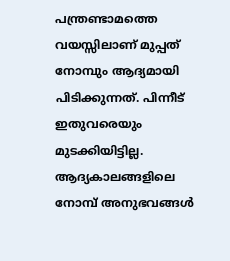പന്ത്രണ്ടാമത്തെ വയസ്സിലാണ് മുപ്പത് നോമ്പും ആദ്യമായി പിടിക്കുന്നത്. പിന്നീട് ഇതുവരെയും മുടക്കിയിട്ടില്ല. ആദ്യകാലങ്ങളിലെ നോമ്പ് അനുഭവങ്ങൾ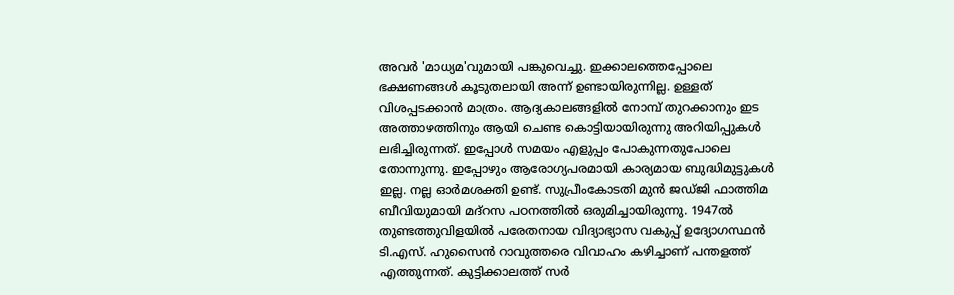അവർ 'മാധ്യമ'വുമായി പങ്കുവെച്ചു. ഇക്കാലത്തെപ്പോലെ ഭക്ഷണങ്ങൾ കൂടുതലായി അന്ന് ഉണ്ടായിരുന്നില്ല. ഉള്ളത് വിശപ്പടക്കാൻ മാത്രം. ആദ്യകാലങ്ങളിൽ നോമ്പ് തുറക്കാനും ഇട അത്താഴത്തിനും ആയി ചെണ്ട കൊട്ടിയായിരുന്നു അറിയിപ്പുകൾ ലഭിച്ചിരുന്നത്. ഇപ്പോൾ സമയം എളുപ്പം പോകുന്നതുപോലെ തോന്നുന്നു. ഇപ്പോഴും ആരോഗ്യപരമായി കാര്യമായ ബുദ്ധിമുട്ടുകൾ ഇല്ല. നല്ല ഓർമശക്തി ഉണ്ട്. സുപ്രീംകോടതി മുൻ ജഡ്ജി ഫാത്തിമ ബീവിയുമായി മദ്റസ പഠനത്തിൽ ഒരുമിച്ചായിരുന്നു. 1947ൽ തുണ്ടത്തുവിളയിൽ പരേതനായ വിദ്യാഭ്യാസ വകുപ്പ് ഉദ്യോഗസ്ഥൻ ടി.എസ്. ഹുസൈൻ റാവുത്തരെ വിവാഹം കഴിച്ചാണ് പന്തളത്ത് എത്തുന്നത്. കുട്ടിക്കാലത്ത് സർ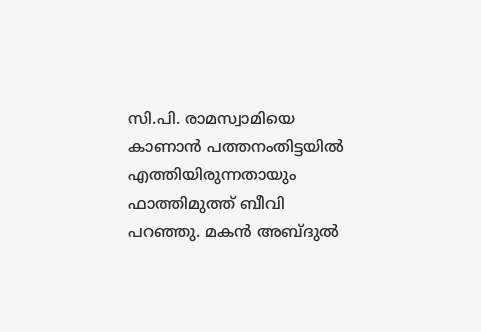സി.പി. രാമസ്വാമിയെ കാണാൻ പത്തനംതിട്ടയിൽ എത്തിയിരുന്നതായും ഫാത്തിമുത്ത് ബീവി പറഞ്ഞു. മകൻ അബ്ദുൽ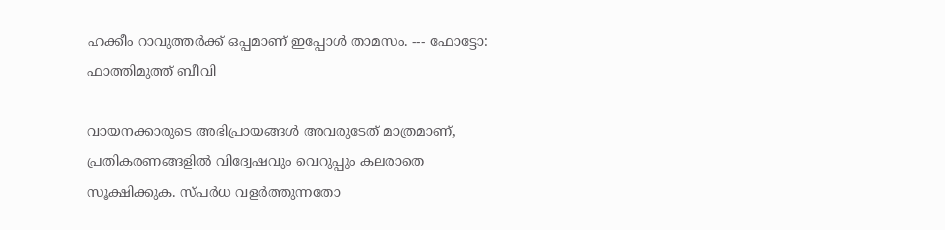ഹക്കീം റാവുത്തർക്ക് ഒപ്പമാണ് ഇപ്പോൾ താമസം. --- ഫോട്ടോ: ഫാത്തിമുത്ത് ബീവി

വായനക്കാരുടെ അഭിപ്രായങ്ങള്‍ അവരുടേത് മാത്രമാണ്, പ്രതികരണങ്ങളിൽ വിദ്വേഷവും വെറുപ്പും കലരാതെ സൂക്ഷിക്കുക. സ്പർധ വളർത്തുന്നതോ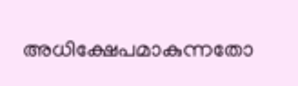അധിക്ഷേപമാകുന്നതോ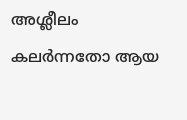അശ്ലീലം കലർന്നതോ ആയ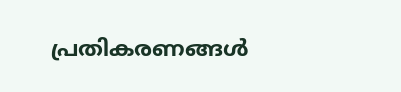പ്രതികരണങ്ങൾ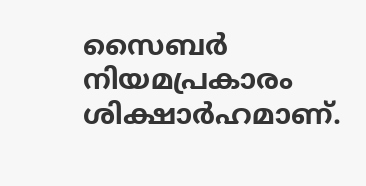സൈബർ നിയമപ്രകാരം ശിക്ഷാർഹമാണ്.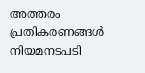അത്തരം പ്രതികരണങ്ങൾ നിയമനടപടി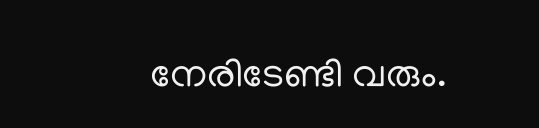നേരിടേണ്ടി വരും.